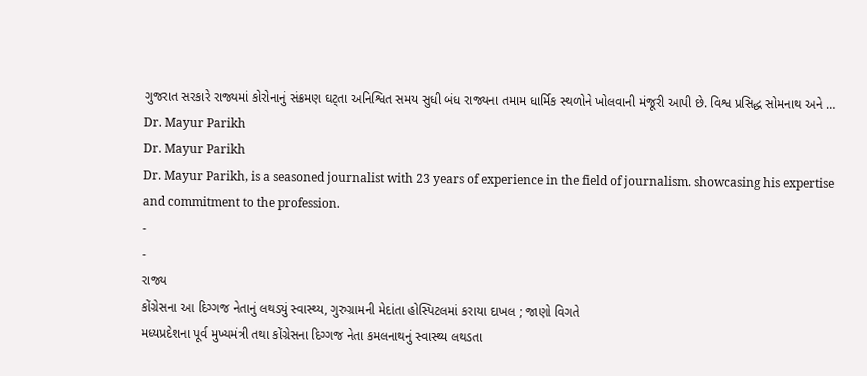ગુજરાત સરકારે રાજ્યમાં કોરોનાનું સંક્રમણ ઘટ્તા અનિશ્વિત સમય સુધી બંધ રાજ્યના તમામ ધાર્મિક સ્થળોને ખોલવાની મંજૂરી આપી છે. વિશ્વ પ્રસિદ્ધ સોમનાથ અને …
Dr. Mayur Parikh
Dr. Mayur Parikh
Dr. Mayur Parikh, is a seasoned journalist with 23 years of experience in the field of journalism. showcasing his expertise and commitment to the profession.
-
-
રાજ્ય
કોંગ્રેસના આ દિગ્ગજ નેતાનું લથડ્યું સ્વાસ્થ્ય, ગુરુગ્રામની મેદાંતા હોસ્પિટલમાં કરાયા દાખલ ; જાણો વિગતે
મધ્યપ્રદેશના પૂર્વ મુખ્યમંત્રી તથા કોંગ્રેસના દિગ્ગજ નેતા કમલનાથનું સ્વાસ્થ્ય લથડતા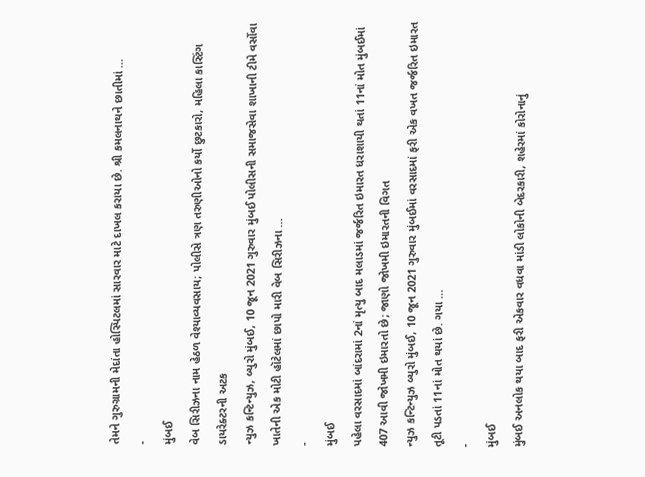તેમને ગુરુગ્રામની મેદાંતા હોસ્પિટલમાં સારવાર માટે દાખલ કરાયા છે. શ્રી કમલનાથને છાતીમાં …
-
મુંબઈ
વેબ સિરીઝના નામ હેઠળ વેશ્યાવ્યવસાય; પોલીસે ત્રણ તરુણીઓનો કર્યો છુટકારો, મહિલા કાસ્ટિંગ ડાયરેક્ટરની અટક
ન્યુઝ કન્ટિન્યુઝ, બ્યુરો મુંબઈ, 10 જૂન 2021 ગુરુવાર મુંબઈ પોલીસની સમાજસેવા શાખાની ટીમે વર્સોવા ખાતેની એક મોટી હૉટેલમાં છાપો મારી વેબ સિરીઝના …
-
મુંબઈ
પહેલા વરસાદમાં બાંદરામાં 2નાં મૃત્યુ બાદ મલાડમાં જર્જરિત ઇમારત ધરાશાયી થતાં 11નાં મોત મુંબઈમાં 407 આવી જોખમી ઇમારતો છે; જાણો જોખમી ઇમારતની વિગત
ન્યુઝ કન્ટિન્યુઝ બ્યુરો મુંબઈ, 10 જૂન 2021 ગુરુવાર મુંબઈમાં વરસાદમાં ફરી એક વખત જર્જરિત ઇમારત તૂટી પડતાં 11નાં મોત થયાં છે. ગયા …
-
મુંબઈ
મુંબઈ અનલોક થયા બાદ ફરી એકવાર વધવા માંડી લોકોની બેદરકારી, શહેરમાં કોરોનાનું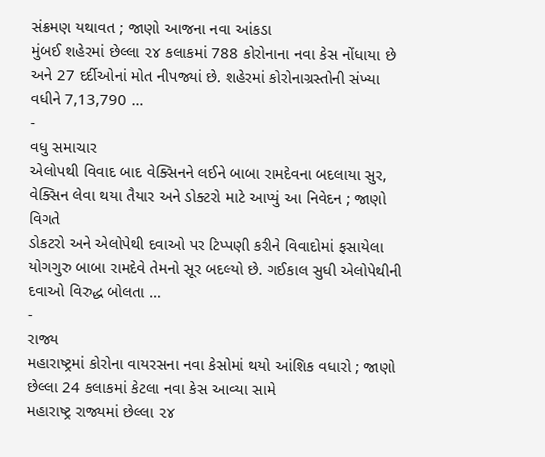સંક્રમણ યથાવત ; જાણો આજના નવા આંકડા
મુંબઈ શહેરમાં છેલ્લા ૨૪ કલાકમાં 788 કોરોનાના નવા કેસ નોંધાયા છે અને 27 દર્દીઓનાં મોત નીપજ્યાં છે. શહેરમાં કોરોનાગ્રસ્તોની સંખ્યા વધીને 7,13,790 …
-
વધુ સમાચાર
એલોપથી વિવાદ બાદ વેક્સિનને લઈને બાબા રામદેવના બદલાયા સુર, વેક્સિન લેવા થયા તૈયાર અને ડોક્ટરો માટે આપ્યું આ નિવેદન ; જાણો વિગતે
ડોકટરો અને એલોપેથી દવાઓ પર ટિપ્પણી કરીને વિવાદોમાં ફસાયેલા યોગગુરુ બાબા રામદેવે તેમનો સૂર બદલ્યો છે. ગઈકાલ સુધી એલોપેથીની દવાઓ વિરુદ્ધ બોલતા …
-
રાજ્ય
મહારાષ્ટ્રમાં કોરોના વાયરસના નવા કેસોમાં થયો આંશિક વધારો ; જાણો છેલ્લા 24 કલાકમાં કેટલા નવા કેસ આવ્યા સામે
મહારાષ્ટ્ર રાજ્યમાં છેલ્લા ૨૪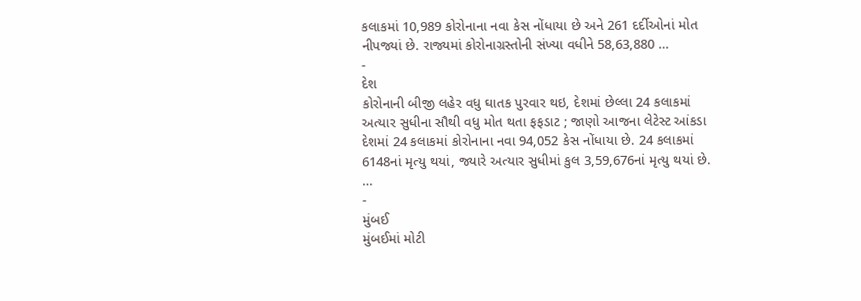કલાકમાં 10,989 કોરોનાના નવા કેસ નોંધાયા છે અને 261 દર્દીઓનાં મોત નીપજ્યાં છે. રાજ્યમાં કોરોનાગ્રસ્તોની સંખ્યા વધીને 58,63,880 …
-
દેશ
કોરોનાની બીજી લહેર વધુ ઘાતક પુરવાર થઇ, દેશમાં છેલ્લા 24 કલાકમાં અત્યાર સુધીના સૌથી વધુ મોત થતા ફફડાટ ; જાણો આજના લેટેસ્ટ આંકડા
દેશમાં 24 કલાકમાં કોરોનાના નવા 94,052 કેસ નોંધાયા છે. 24 કલાકમાં 6148નાં મૃત્યુ થયાં, જ્યારે અત્યાર સુધીમાં કુલ 3,59,676નાં મૃત્યુ થયાં છે. …
-
મુંબઈ
મુંબઈમાં મોટી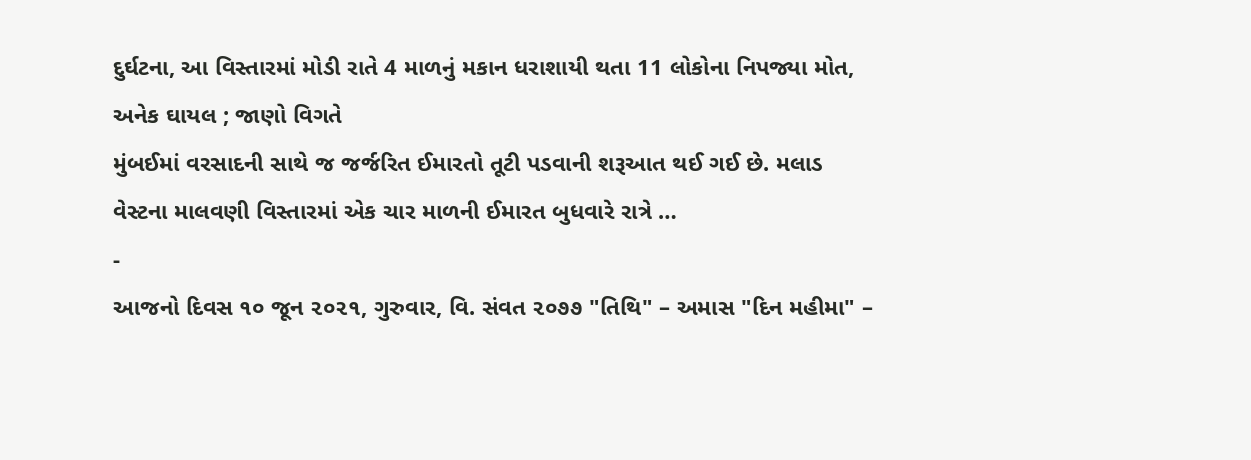દુર્ઘટના, આ વિસ્તારમાં મોડી રાતે 4 માળનું મકાન ધરાશાયી થતા 11 લોકોના નિપજ્યા મોત, અનેક ઘાયલ ; જાણો વિગતે
મુંબઈમાં વરસાદની સાથે જ જર્જરિત ઈમારતો તૂટી પડવાની શરૂઆત થઈ ગઈ છે. મલાડ વેસ્ટના માલવણી વિસ્તારમાં એક ચાર માળની ઈમારત બુધવારે રાત્રે …
-
આજનો દિવસ ૧૦ જૂન ૨૦૨૧, ગુરુવાર, વિ. સંવત ૨૦૭૭ "તિથિ" – અમાસ "દિન મહીમા" –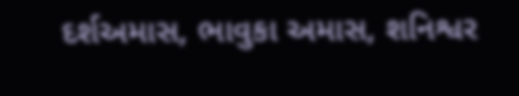દર્શઅમાસ, ભાવુકા અમાસ, શનિશ્વર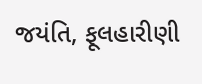જયંતિ, ફૂલહારીણી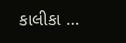કાલીકા …